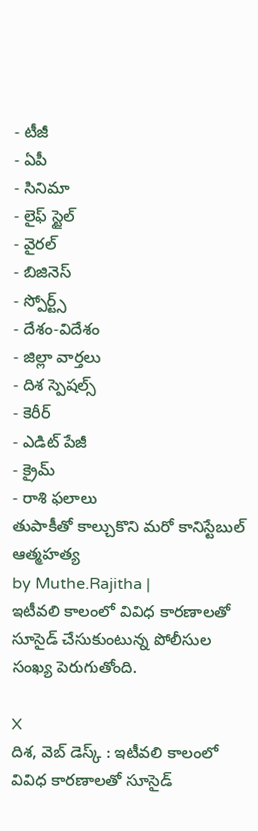- టీజీ
- ఏపీ
- సినిమా
- లైఫ్ స్టైల్
- వైరల్
- బిజినెస్
- స్పోర్ట్స్
- దేశం-విదేశం
- జిల్లా వార్తలు
- దిశ స్పెషల్స్
- కెరీర్
- ఎడిట్ పేజీ
- క్రైమ్
- రాశి ఫలాలు
తుపాకీతో కాల్చుకొని మరో కానిస్టేబుల్ ఆత్మహత్య
by Muthe.Rajitha |
ఇటీవలి కాలంలో వివిధ కారణాలతో సూసైడ్ చేసుకుంటున్న పోలీసుల సంఖ్య పెరుగుతోంది.

X
దిశ, వెబ్ డెస్క్ : ఇటీవలి కాలంలో వివిధ కారణాలతో సూసైడ్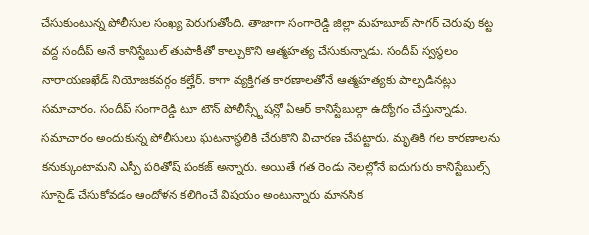చేసుకుంటున్న పోలీసుల సంఖ్య పెరుగుతోంది. తాజాగా సంగారెడ్డి జిల్లా మహబూబ్ సాగర్ చెరువు కట్ట వద్ద సందీప్ అనే కానిస్టేబుల్ తుపాకీతో కాల్చుకొని ఆత్మహత్య చేసుకున్నాడు. సందీప్ స్వస్థలం నారాయణఖేడ్ నియోజకవర్గం కల్హేర్. కాగా వ్యక్తిగత కారణాలతోనే ఆత్మహత్యకు పాల్పడినట్లు సమాచారం. సందీప్ సంగారెడ్డి టూ టౌన్ పోలీస్స్టేషన్లో ఏఆర్ కానిస్టేబుల్గా ఉద్యోగం చేస్తున్నాడు. సమాచారం అందుకున్న పోలీసులు ఘటనాస్థలికి చేరుకొని విచారణ చేపట్టారు. మృతికి గల కారణాలను కనుక్కుంటామని ఎస్పీ పరితోష్ పంకజ్ అన్నారు. అయితే గత రెండు నెలల్లోనే ఐదుగురు కానిస్టేబుల్స్ సూసైడ్ చేసుకోవడం ఆందోళన కలిగించే విషయం అంటున్నారు మానసిక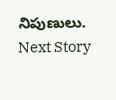నిపుణులు.
Next Story